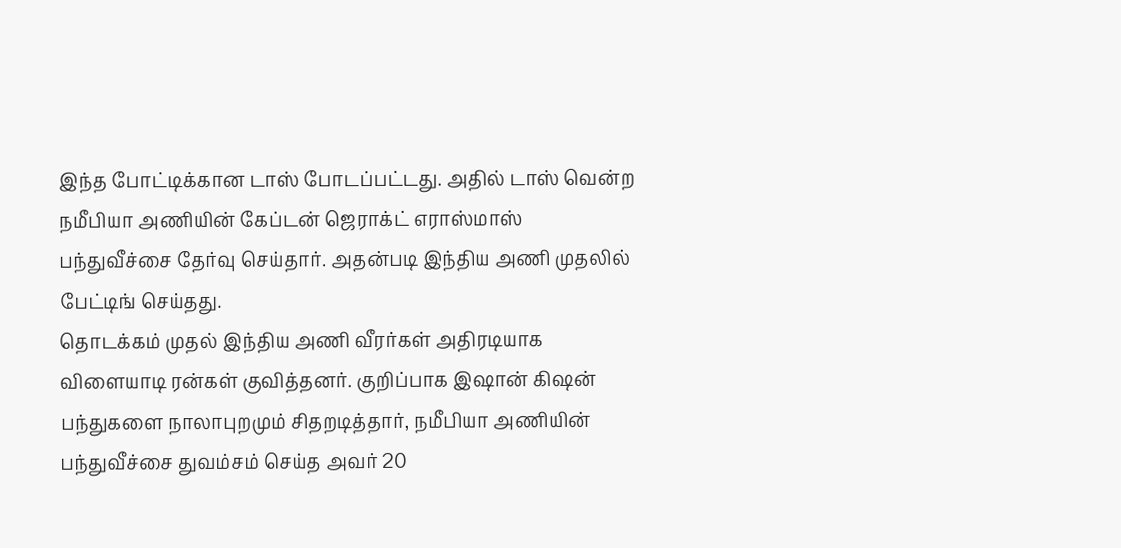இந்த போட்டிக்கான டாஸ் போடப்பட்டது. அதில் டாஸ் வென்ற நமீபியா அணியின் கேப்டன் ஜெராக்ட் எராஸ்மாஸ் பந்துவீச்சை தேர்வு செய்தார். அதன்படி இந்திய அணி முதலில் பேட்டிங் செய்தது.
தொடக்கம் முதல் இந்திய அணி வீரர்கள் அதிரடியாக விளையாடி ரன்கள் குவித்தனர். குறிப்பாக இஷான் கிஷன் பந்துகளை நாலாபுறமும் சிதறடித்தார், நமீபியா அணியின் பந்துவீச்சை துவம்சம் செய்த அவர் 20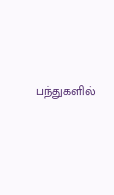பந்துகளில்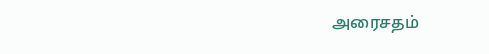அரைசதம்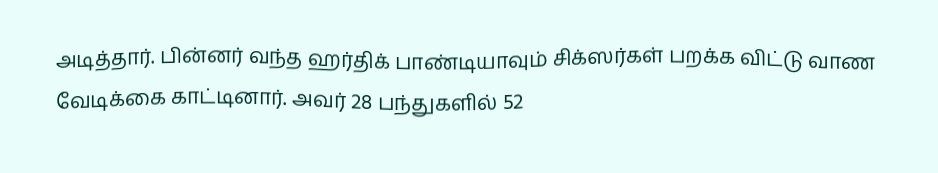அடித்தார். பின்னர் வந்த ஹர்திக் பாண்டியாவும் சிக்ஸர்கள் பறக்க விட்டு வாண வேடிக்கை காட்டினார். அவர் 28 பந்துகளில் 52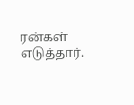ரன்கள் எடுத்தார்.